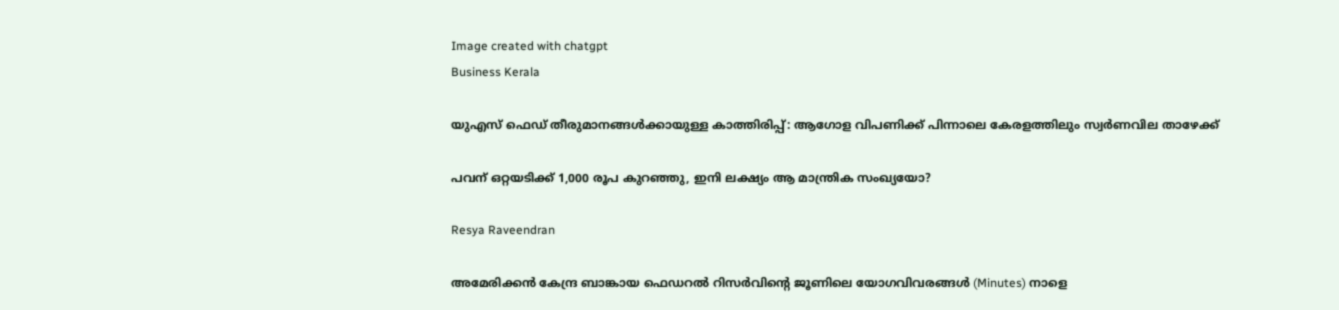Image created with chatgpt
Business Kerala

യുഎസ് ഫെഡ് തീരുമാനങ്ങള്‍ക്കായുള്ള കാത്തിരിപ്പ്: ആഗോള വിപണിക്ക് പിന്നാലെ കേരളത്തിലും സ്വര്‍ണവില താഴേക്ക്

പവന് ഒറ്റയടിക്ക്‌ 1,000 രൂപ കുറഞ്ഞു, ഇനി ലക്ഷ്യം ആ മാന്ത്രിക സംഖ്യയോ?

Resya Raveendran

അമേരിക്കന്‍ കേന്ദ്ര ബാങ്കായ ഫെഡറല്‍ റിസര്‍വിന്റെ ജൂണിലെ യോഗവിവരങ്ങള്‍ (Minutes) നാളെ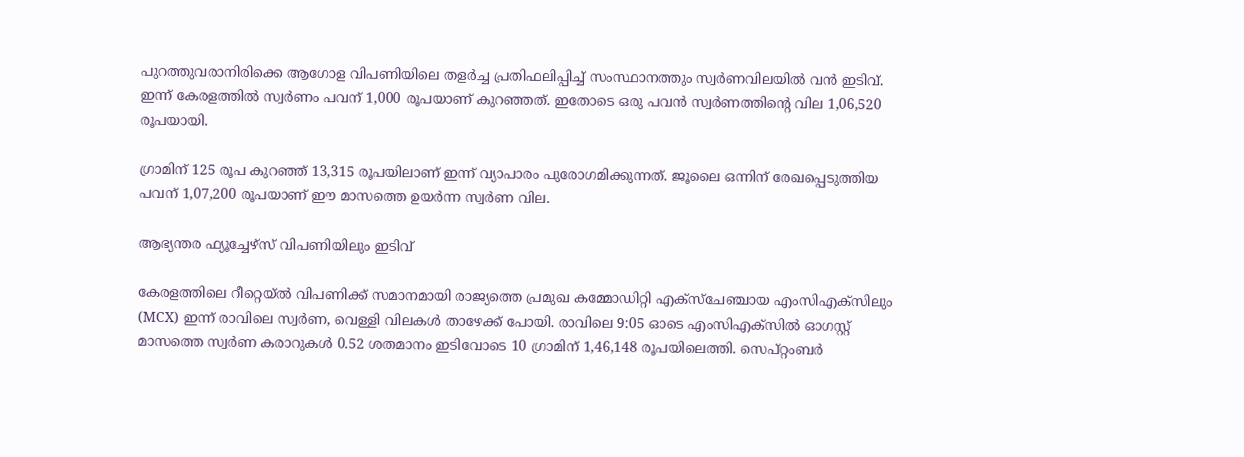പുറത്തുവരാനിരിക്കെ ആഗോള വിപണിയിലെ തളര്‍ച്ച പ്രതിഫലിപ്പിച്ച് സംസ്ഥാനത്തും സ്വര്‍ണവിലയില്‍ വന്‍ ഇടിവ്. ഇന്ന് കേരളത്തില്‍ സ്വര്‍ണം പവന് 1,000 രൂപയാണ് കുറഞ്ഞത്. ഇതോടെ ഒരു പവന്‍ സ്വര്‍ണത്തിന്റെ വില 1,06,520 രൂപയായി.

ഗ്രാമിന് 125 രൂപ കുറഞ്ഞ് 13,315 രൂപയിലാണ് ഇന്ന് വ്യാപാരം പുരോഗമിക്കുന്നത്. ജൂലൈ ഒന്നിന് രേഖപ്പെടുത്തിയ പവന്‌ 1,07,200 രൂപയാണ് ഈ മാസത്തെ ഉയര്‍ന്ന സ്വര്‍ണ വില.

ആഭ്യന്തര ഫ്യൂച്ചേഴ്സ് വിപണിയിലും ഇടിവ്

കേരളത്തിലെ റീറ്റെയ്ല്‍ വിപണിക്ക് സമാനമായി രാജ്യത്തെ പ്രമുഖ കമ്മോഡിറ്റി എക്സ്ചേഞ്ചായ എംസിഎക്സിലും (MCX) ഇന്ന് രാവിലെ സ്വര്‍ണ, വെള്ളി വിലകള്‍ താഴേക്ക് പോയി. രാവിലെ 9:05 ഓടെ എംസിഎക്സില്‍ ഓഗസ്റ്റ് മാസത്തെ സ്വര്‍ണ കരാറുകള്‍ 0.52 ശതമാനം ഇടിവോടെ 10 ഗ്രാമിന് 1,46,148 രൂപയിലെത്തി. സെപ്റ്റംബര്‍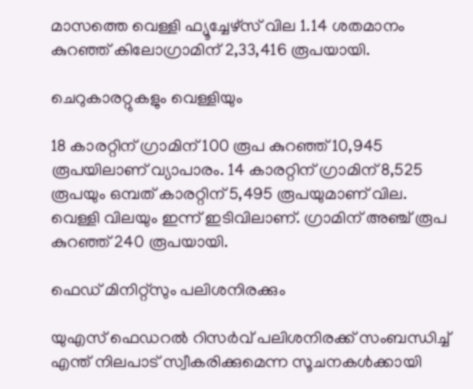മാസത്തെ വെള്ളി ഫ്യൂച്ചേഴ്സ് വില 1.14 ശതമാനം കുറഞ്ഞ് കിലോഗ്രാമിന് 2,33,416 രൂപയായി.

ചെറുകാരറ്റുകളും വെള്ളിയും

18 കാരറ്റിന് ഗ്രാമിന് 100 രൂപ കുറഞ്ഞ് 10,945 രൂപയിലാണ് വ്യാപാരം. 14 കാരറ്റിന് ഗ്രാമിന് 8,525 രൂപയും ഒമ്പത് കാരറ്റിന് 5,495 രൂപയുമാണ് വില. വെള്ളി വിലയും ഇന്ന് ഇടിവിലാണ്. ഗ്രാമിന് അഞ്ച് രൂപ കുറഞ്ഞ് 240 രൂപയായി.

ഫെഡ് മിനിറ്റ്സും പലിശനിരക്കും

യുഎസ് ഫെഡറല്‍ റിസര്‍വ് പലിശനിരക്ക് സംബന്ധിച്ച് എന്ത് നിലപാട് സ്വീകരിക്കുമെന്ന സൂചനകള്‍ക്കായി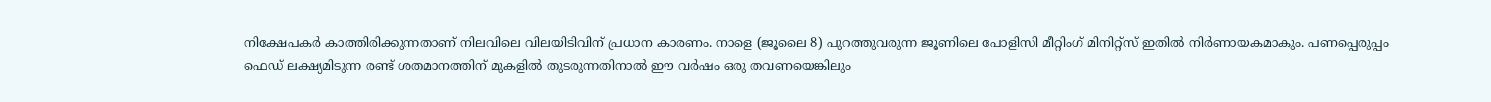നിക്ഷേപകര്‍ കാത്തിരിക്കുന്നതാണ് നിലവിലെ വിലയിടിവിന് പ്രധാന കാരണം. നാളെ (ജൂലൈ 8) പുറത്തുവരുന്ന ജൂണിലെ പോളിസി മീറ്റിംഗ് മിനിറ്റ്സ് ഇതില്‍ നിര്‍ണായകമാകും. പണപ്പെരുപ്പം ഫെഡ് ലക്ഷ്യമിടുന്ന രണ്ട് ശതമാനത്തിന് മുകളില്‍ തുടരുന്നതിനാല്‍ ഈ വര്‍ഷം ഒരു തവണയെങ്കിലും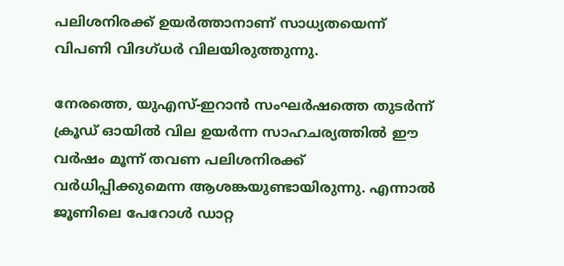പലിശനിരക്ക് ഉയര്‍ത്താനാണ് സാധ്യതയെന്ന് വിപണി വിദഗ്ധര്‍ വിലയിരുത്തുന്നു.

നേരത്തെ, യുഎസ്-ഇറാന്‍ സംഘര്‍ഷത്തെ തുടര്‍ന്ന് ക്രൂഡ് ഓയില്‍ വില ഉയര്‍ന്ന സാഹചര്യത്തില്‍ ഈ വര്‍ഷം മൂന്ന് തവണ പലിശനിരക്ക് വര്‍ധിപ്പിക്കുമെന്ന ആശങ്കയുണ്ടായിരുന്നു. എന്നാല്‍ ജൂണിലെ പേറോള്‍ ഡാറ്റ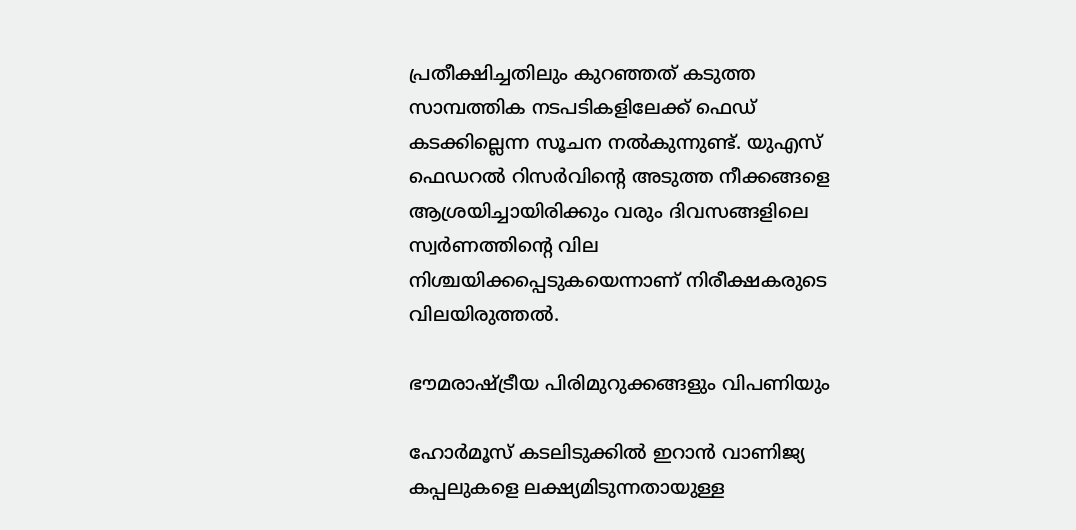പ്രതീക്ഷിച്ചതിലും കുറഞ്ഞത് കടുത്ത സാമ്പത്തിക നടപടികളിലേക്ക് ഫെഡ് കടക്കില്ലെന്ന സൂചന നല്‍കുന്നുണ്ട്. യുഎസ് ഫെഡറല്‍ റിസര്‍വിന്റെ അടുത്ത നീക്കങ്ങളെ ആശ്രയിച്ചായിരിക്കും വരും ദിവസങ്ങളിലെ സ്വര്‍ണത്തിന്റെ വില നിശ്ചയിക്കപ്പെടുകയെന്നാണ് നിരീക്ഷകരുടെ വിലയിരുത്തല്‍.

ഭൗമരാഷ്ട്രീയ പിരിമുറുക്കങ്ങളും വിപണിയും

ഹോര്‍മൂസ് കടലിടുക്കില്‍ ഇറാന്‍ വാണിജ്യ കപ്പലുകളെ ലക്ഷ്യമിടുന്നതായുള്ള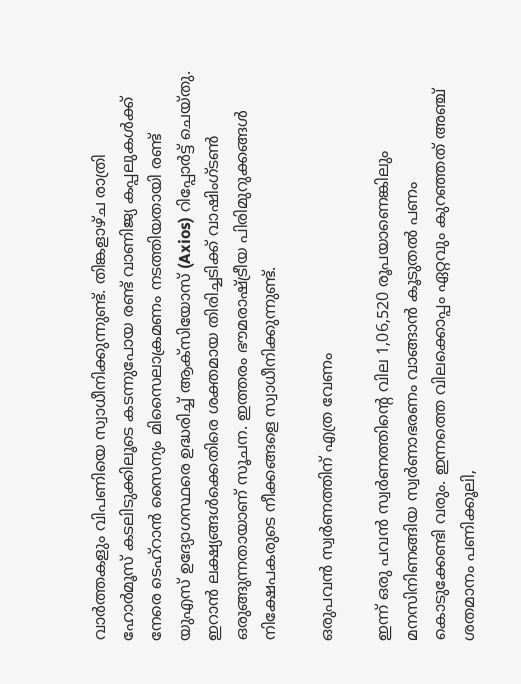വാര്‍ത്തകളും വിപണിയെ സ്വാധീനിക്കുന്നുണ്ട്. തിങ്കളാഴ്ച രാത്രി ഹോര്‍മൂസ് കടലിടുക്കിലൂടെ കടന്നുപോയ രണ്ട് വാണിജ്യ കപ്പലുകള്‍ക്ക് നേരെ ടെഹ്റാന്‍ സൈന്യം മിസൈലാക്രമണം നടത്തിയതായി രണ്ട് യുഎസ് ഉദ്യോഗസ്ഥരെ ഉദ്ധരിച്ച് ആക്സിയോസ് (Axios) റിപ്പോര്‍ട്ട് ചെയ്തു. ഇറാന്‍ ലക്ഷ്യങ്ങള്‍ക്കെതിരെ ശക്തമായ തിരിച്ചടിക്ക് വാഷിംഗ്ടണ്‍ ഒരുങ്ങുന്നതായാണ് സൂചന. ഇത്തരം ഭൗമരാഷ്ട്രീയ പിരിമുറുക്കങ്ങള്‍ നിക്ഷേപകരുടെ നീക്കങ്ങളെ സ്വാധീനിക്കുന്നുണ്ട്.

ഒരുപവന്‍ സ്വര്‍ണത്തിന് എത്ര വേണം

ഇന്ന് ഒരു പവന്‍ സ്വര്‍ണത്തിന്റെ വില 1,06,520 രൂപയാണെങ്കിലും മനസിനിണങ്ങിയ സ്വര്‍ണാഭരണം വാങ്ങാന്‍ കൂടുതല്‍ പണം കൊടുക്കേണ്ടി വരും. ഇന്നത്തെ വിലക്കൊപ്പം ഏറ്റവും കുറഞ്ഞത് അഞ്ച് ശതമാനം പണിക്കൂലി,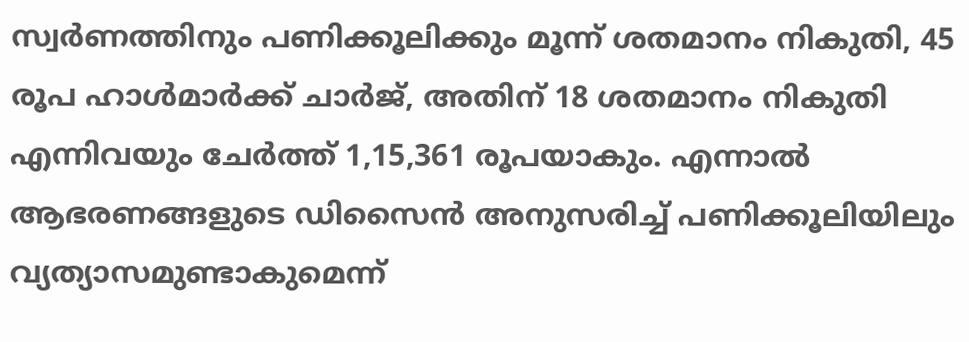സ്വര്‍ണത്തിനും പണിക്കൂലിക്കും മൂന്ന് ശതമാനം നികുതി, 45 രൂപ ഹാള്‍മാര്‍ക്ക് ചാര്‍ജ്, അതിന് 18 ശതമാനം നികുതി എന്നിവയും ചേര്‍ത്ത് 1,15,361 രൂപയാകും. എന്നാല്‍ ആഭരണങ്ങളുടെ ഡിസൈന്‍ അനുസരിച്ച് പണിക്കൂലിയിലും വ്യത്യാസമുണ്ടാകുമെന്ന്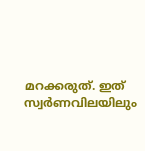മറക്കരുത്. ഇത് സ്വര്‍ണവിലയിലും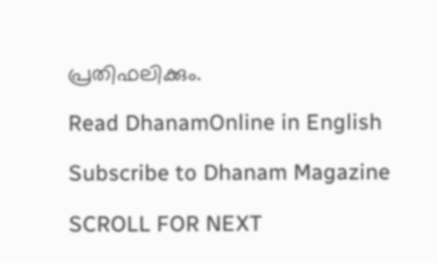പ്രതിഫലിക്കും.

Read DhanamOnline in English

Subscribe to Dhanam Magazine

SCROLL FOR NEXT